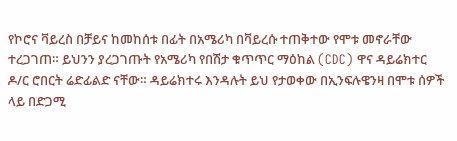የኮሮና ቫይረስ በቻይና ከመከሰቱ በፊት በአሜሪካ በቫይረሱ ተጠቅተው የሞቱ መኖራቸው ተረጋገጠ። ይህንን ያረጋገጡት የአሜሪካ የበሽታ ቁጥጥር ማዕከል (CDC) ዋና ዳይሬክተር ዶ/ር ሮበርት ሬድፊልድ ናቸው። ዳይሬክተሩ እንዳሉት ይህ የታወቀው በኢንፍሉዌንዛ በሞቱ ሰዎች ላይ በድጋሚ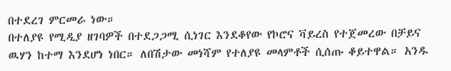በተደረገ ምርመራ ነው።
በተለያዩ የሚዲያ ዘገባዎች በተደጋጋሚ ሲነገር እንደቆየው የኮሮና ቫይረስ የተጀመረው በቻይና ዉሃን ከተማ እንደሆነ ነበር። ለበሽታው መነሻም የተለያዩ መላምቶች ሲሰጡ ቆይተዋል። አንዱ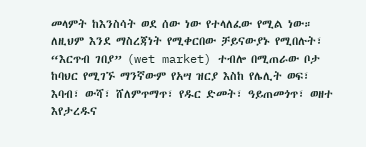መላምት ከእንስሳት ወደ ሰው ነው የተላለፈው የሚል ነው።
ለዚህም እንደ ማስረጃነት የሚቀርበው ቻይናውያኑ የሚበሉት፣ “እርጥብ ገበያ” (wet market) ተብሎ በሚጠራው ቦታ ከባህር የሚገኙ ማንኛውም የአሣ ዝርያ እስከ የሌሊት ወፍ፣ እባብ፣ ውሻ፣ ሸለምጥማጥ፣ የዱር ድመት፣ ዓይጠመጎጥ፣ ወዘተ እየታረዱና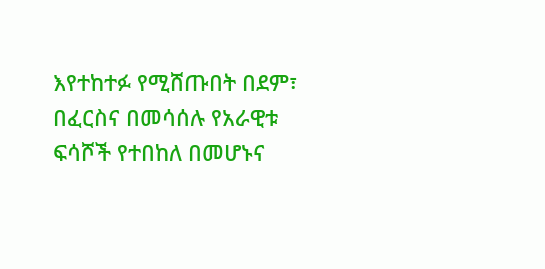እየተከተፉ የሚሸጡበት በደም፣ በፈርስና በመሳሰሉ የአራዊቱ ፍሳሾች የተበከለ በመሆኑና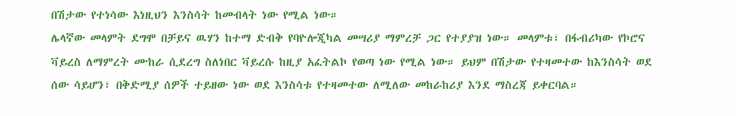በሽታው የተነሳው እነዚህን እንስሳት ከመብላት ነው የሚል ነው።
ሌላኛው መላምት ደግሞ በቻይና ዉሃን ከተማ ድብቅ የባዮሎጂካል መሣሪያ ማምረቻ ጋር የተያያዝ ነው። መላምቱ፣ በፋብሪካው የኮሮና ቫይረስ ለማምረት ሙከራ ሲደረግ ስለነበር ቫይረሱ ከዚያ አፈትልኮ የወጣ ነው የሚል ነው። ይህም በሽታው የተዛመተው ከእንስሳት ወደ ሰው ሳይሆን፣ በቅድሚያ ሰዎች ተይዘው ነው ወደ እንስሳቱ የተዛመተው ለሚለው መከራከሪያ እንደ ማስረጃ ይቀርባል።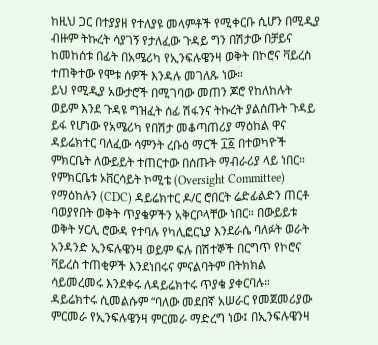ከዚህ ጋር በተያያዘ የተለያዩ መላምቶች የሚቀርቡ ሲሆን በሚዲያ ብዙም ትኩረት ሳያገኝ የታለፈው ጉዳይ ግን በሽታው በቻይና ከመከሰቱ በፊት በአሜሪካ የኢንፍሉዌንዛ ወቅት በኮሮና ቫይረስ ተጠቅተው የሞቱ ሰዎች እንዳሉ መገለጹ ነው።
ይህ የሚዲያ አውታሮች በሚገባው መጠን ጆሮ የከለከሉት ወይም እንደ ጉዳዩ ግዝፈት ሰፊ ሽፋንና ትኩረት ያልሰጡት ጉዳይ ይፋ የሆነው የአሜሪካ የበሽታ መቆጣጠሪያ ማዕከል ዋና ዳይሬክተር ባለፈው ሳምንት ረቡዕ ማርች ፲፩ በተወካዮች ምክርቤት ለውይይት ተጠርተው በሰጡት ማብራሪያ ላይ ነበር።
የምክርቤቱ ኦቨርሳይት ኮሚቴ (Oversight Committee) የማዕከሉን (CDC) ዳይሬክተር ዶ/ር ሮበርት ሬድፊልድን ጠርቶ ባወያየበት ወቅት ጥያቄዎችን አቅርቦላቸው ነበር። በውይይቱ ወቅት ሃርሊ ሮውዳ የተባሉ የካሊፎርኒያ እንደራሴ ባለፉት ወራት አንዳንድ ኢንፍሉዌንዛ ወይም ፍሉ በሽተኞች በርግጥ የኮሮና ቫይረስ ተጠቂዎች እንደነበሩና ምናልባትም በትክክል ሳይመረመሩ እንደቀሩ ለዳይሬክተሩ ጥያቄ ያቀርባሉ።
ዳይሬክተሩ ሲመልሱም “ባለው መደበኛ አሠራር የመጀመሪያው ምርመራ የኢንፍሉዌንዛ ምርመራ ማድረግ ነው፤ በኢንፍሉዌንዛ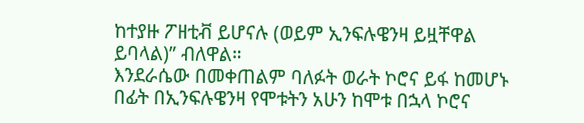ከተያዙ ፖዘቲቭ ይሆናሉ (ወይም ኢንፍሉዌንዛ ይዟቸዋል ይባላል)” ብለዋል።
እንደራሴው በመቀጠልም ባለፉት ወራት ኮሮና ይፋ ከመሆኑ በፊት በኢንፍሉዌንዛ የሞቱትን አሁን ከሞቱ በኋላ ኮሮና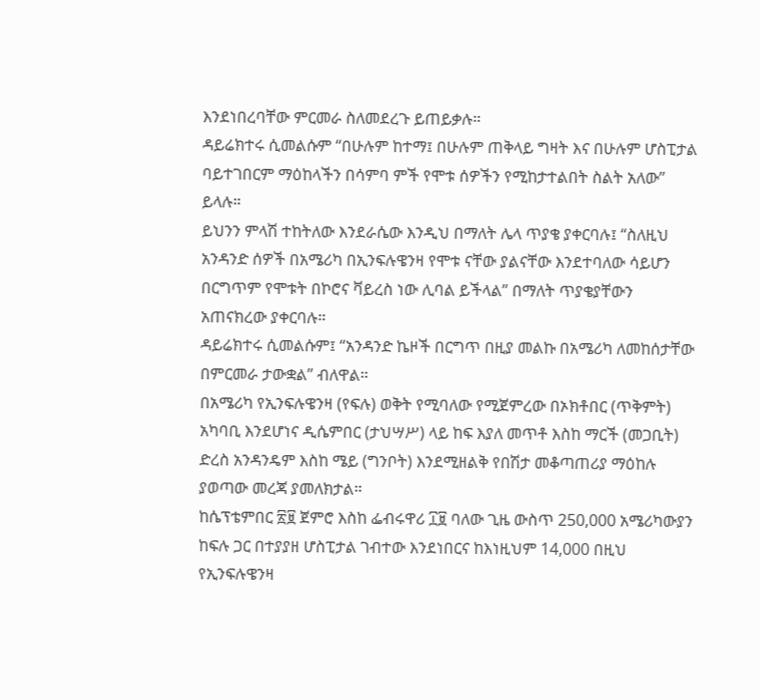እንደነበረባቸው ምርመራ ስለመደረጉ ይጠይቃሉ።
ዳይሬክተሩ ሲመልሱም “በሁሉም ከተማ፤ በሁሉም ጠቅላይ ግዛት እና በሁሉም ሆስፒታል ባይተገበርም ማዕከላችን በሳምባ ምች የሞቱ ሰዎችን የሚከታተልበት ስልት አለው” ይላሉ።
ይህንን ምላሽ ተከትለው እንደራሴው እንዲህ በማለት ሌላ ጥያቄ ያቀርባሉ፤ “ስለዚህ አንዳንድ ሰዎች በአሜሪካ በኢንፍሉዌንዛ የሞቱ ናቸው ያልናቸው እንደተባለው ሳይሆን በርግጥም የሞቱት በኮሮና ቫይረስ ነው ሊባል ይችላል” በማለት ጥያቄያቸውን አጠናክረው ያቀርባሉ።
ዳይሬክተሩ ሲመልሱም፤ “አንዳንድ ኬዞች በርግጥ በዚያ መልኩ በአሜሪካ ለመከሰታቸው በምርመራ ታውቋል” ብለዋል።
በአሜሪካ የኢንፍሉዌንዛ (የፍሉ) ወቅት የሚባለው የሚጀምረው በኦክቶበር (ጥቅምት) አካባቢ እንደሆነና ዲሴምበር (ታህሣሥ) ላይ ከፍ እያለ መጥቶ እስከ ማርች (መጋቢት) ድረስ አንዳንዴም እስከ ሜይ (ግንቦት) እንደሚዘልቅ የበሽታ መቆጣጠሪያ ማዕከሉ ያወጣው መረጃ ያመለክታል።
ከሴፕቴምበር ፳፱ ጀምሮ እስከ ፌብሩዋሪ ፲፱ ባለው ጊዜ ውስጥ 250,000 አሜሪካውያን ከፍሉ ጋር በተያያዘ ሆስፒታል ገብተው እንደነበርና ከእነዚህም 14,000 በዚህ የኢንፍሉዌንዛ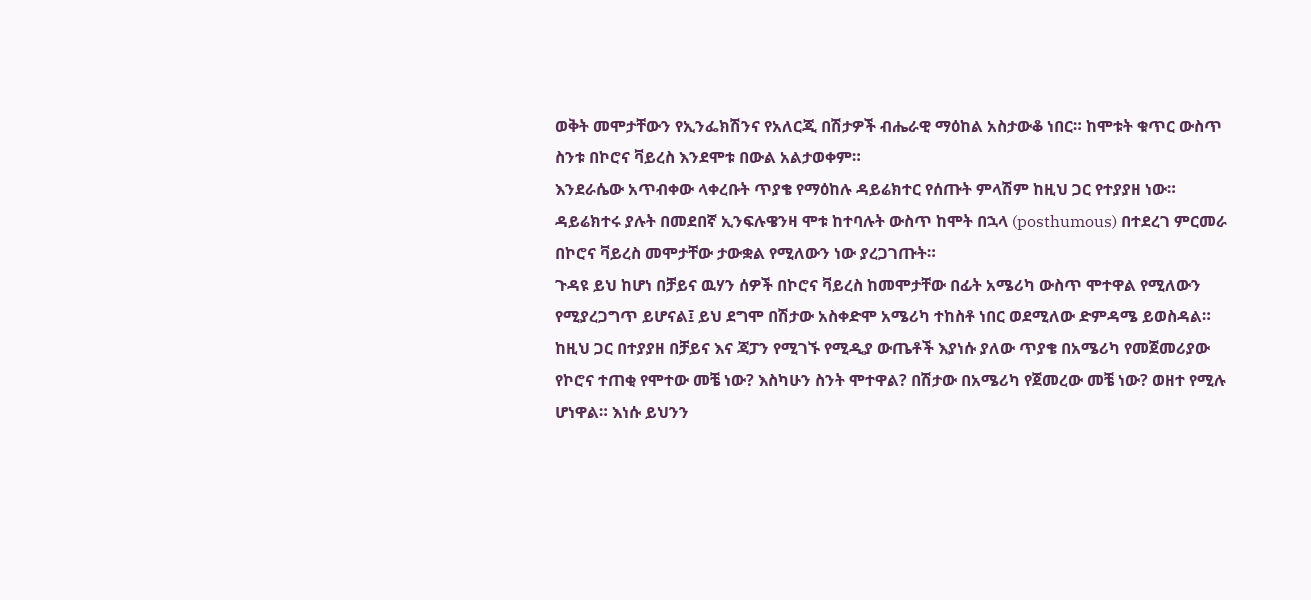ወቅት መሞታቸውን የኢንፌክሽንና የአለርጂ በሽታዎች ብሔራዊ ማዕከል አስታውቆ ነበር። ከሞቱት ቁጥር ውስጥ ስንቱ በኮሮና ቫይረስ እንደሞቱ በውል አልታወቀም።
እንደራሴው አጥብቀው ላቀረቡት ጥያቄ የማዕከሉ ዳይሬክተር የሰጡት ምላሽም ከዚህ ጋር የተያያዘ ነው። ዳይሬክተሩ ያሉት በመደበኛ ኢንፍሉዌንዛ ሞቱ ከተባሉት ውስጥ ከሞት በኋላ (posthumous) በተደረገ ምርመራ በኮሮና ቫይረስ መሞታቸው ታውቋል የሚለውን ነው ያረጋገጡት።
ጉዳዩ ይህ ከሆነ በቻይና ዉሃን ሰዎች በኮሮና ቫይረስ ከመሞታቸው በፊት አሜሪካ ውስጥ ሞተዋል የሚለውን የሚያረጋግጥ ይሆናል፤ ይህ ደግሞ በሽታው አስቀድሞ አሜሪካ ተከስቶ ነበር ወደሚለው ድምዳሜ ይወስዳል።
ከዚህ ጋር በተያያዘ በቻይና እና ጃፓን የሚገኙ የሚዲያ ውጤቶች እያነሱ ያለው ጥያቄ በአሜሪካ የመጀመሪያው የኮሮና ተጠቂ የሞተው መቼ ነው? እስካሁን ስንት ሞተዋል? በሽታው በአሜሪካ የጀመረው መቼ ነው? ወዘተ የሚሉ ሆነዋል። እነሱ ይህንን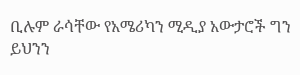ቢሉም ራሳቸው የአሜሪካን ሚዲያ አውታሮች ግን ይህንን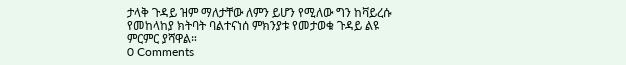ታላቅ ጉዳይ ዝም ማለታቸው ለምን ይሆን የሚለው ግን ከቫይረሱ የመከላከያ ክትባት ባልተናነሰ ምክንያቱ የመታወቁ ጉዳይ ልዩ ምርምር ያሻዋል።
0 Comments